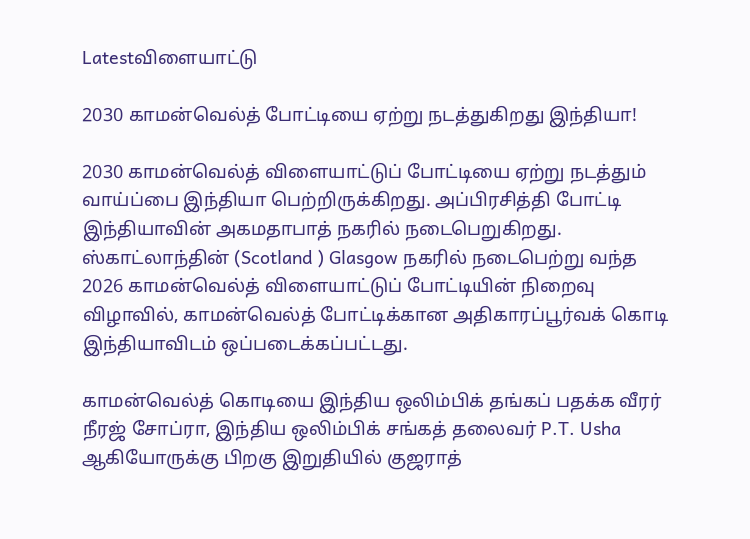Latestவிளையாட்டு

2030 காமன்வெல்த் போட்டியை ஏற்று நடத்துகிறது இந்தியா!

2030 காமன்வெல்த் விளையாட்டுப் போட்டியை ஏற்று நடத்தும் வாய்ப்பை இந்தியா பெற்றிருக்கிறது. அப்பிரசித்தி போட்டி இந்தியாவின் அகமதாபாத் நகரில் நடைபெறுகிறது. ஸ்காட்லாந்தின் (Scotland ) Glasgow நகரில் நடைபெற்று வந்த 2026 காமன்வெல்த் விளையாட்டுப் போட்டியின் நிறைவு விழாவில், காமன்வெல்த் போட்டிக்கான அதிகாரப்பூர்வக் கொடி இந்தியாவிடம் ஒப்படைக்கப்பட்டது.

காமன்வெல்த் கொடியை இந்திய ஒலிம்பிக் தங்கப் பதக்க வீரர் நீரஜ் சோப்ரா, இந்திய ஒலிம்பிக் சங்கத் தலைவர் P.T. Usha ஆகியோருக்கு பிறகு இறுதியில் குஜராத்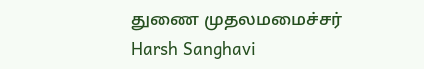துணை முதலமமைச்சர் Harsh Sanghavi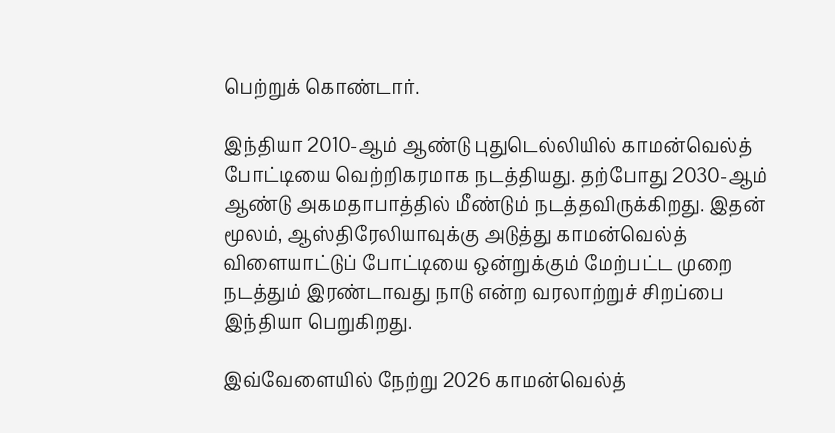பெற்றுக் கொண்டார்.

இந்தியா 2010-ஆம் ஆண்டு புதுடெல்லியில் காமன்வெல்த் போட்டியை வெற்றிகரமாக நடத்தியது. தற்போது 2030-ஆம் ஆண்டு அகமதாபாத்தில் மீண்டும் நடத்தவிருக்கிறது. இதன் மூலம், ஆஸ்திரேலியாவுக்கு அடுத்து காமன்வெல்த் விளையாட்டுப் போட்டியை ஒன்றுக்கும் மேற்பட்ட முறை நடத்தும் இரண்டாவது நாடு என்ற வரலாற்றுச் சிறப்பை இந்தியா பெறுகிறது.

இவ்வேளையில் நேற்று 2026 காமன்வெல்த்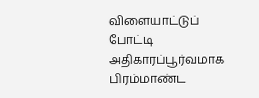விளையாட்டுப் போட்டி அதிகாரப்பூர்வமாக பிரம்மாண்ட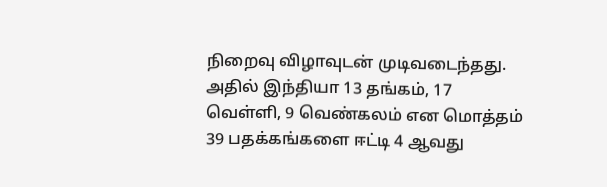நிறைவு விழாவுடன் முடிவடைந்தது. அதில் இந்தியா 13 தங்கம், 17 வெள்ளி, 9 வெண்கலம் என மொத்தம் 39 பதக்கங்களை ஈட்டி 4 ஆவது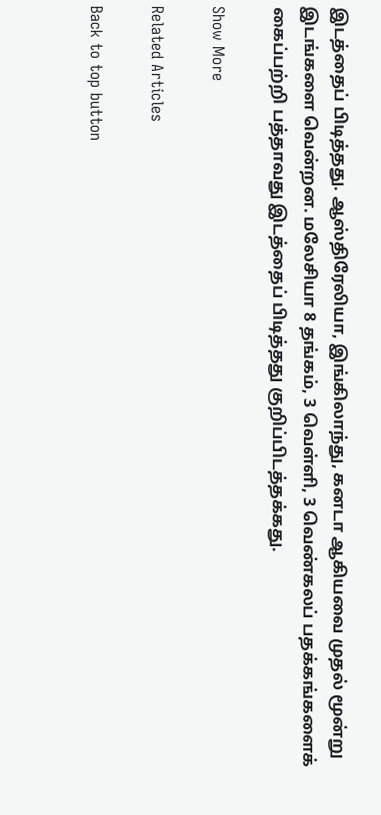இடத்தைப் பிடித்தது. ஆஸ்திரேலியா, இங்கிலாந்து, கனடா ஆகியவை முதல் மூன்று இடங்களை வென்றன. மலேசியா 8 தங்கம், 3 வெள்ளி, 3 வெண்கலப் பதக்கங்களைக் கைப்பற்றி பத்தாவது இடத்தைப் பிடித்தது குறிப்பிடத்தக்கது.

Show More

Related Articles

Back to top button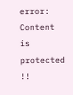error: Content is protected !!